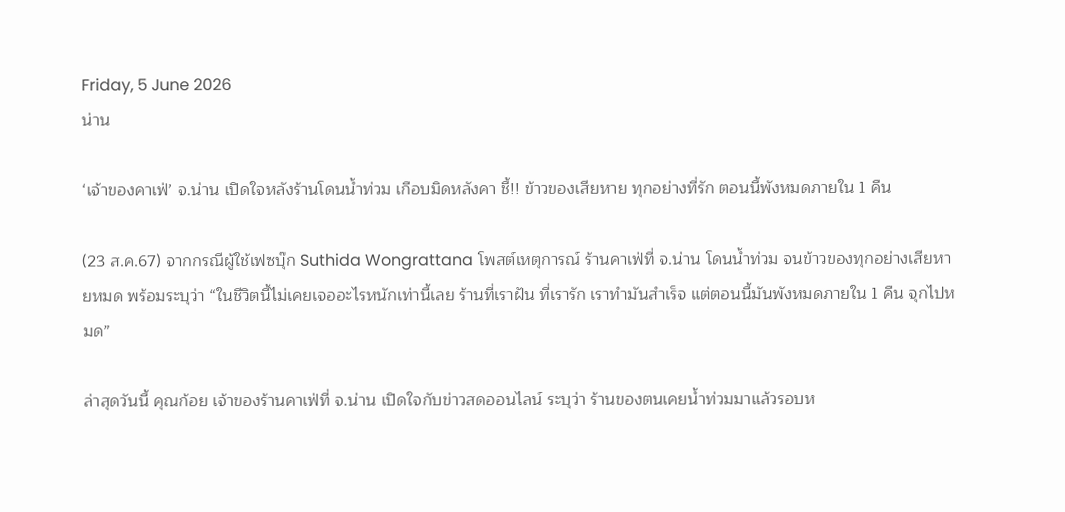Friday, 5 June 2026
น่าน

‘เจ้าของคาเฟ่’ จ.น่าน เปิดใจหลังร้านโดนน้ำท่วม เกือบมิดหลังคา ชี้!! ข้าวของเสียหาย ทุกอย่างที่รัก ตอนนี้พังหมดภายใน 1 คืน

(23 ส.ค.67) จากกรณีผู้ใช้เฟซบุ๊ก Suthida Wongrattana โพสต์เหตุการณ์ ร้านคาเฟ่ที่ จ.น่าน โดนน้ำท่วม จนข้าวของทุกอย่างเสียหายหมด พร้อมระบุว่า “ในชีวิตนี้ไม่เคยเจออะไรหนักเท่านี้เลย ร้านที่เราฝัน ที่เรารัก เราทำมันสำเร็จ แต่ตอนนี้มันพังหมดภายใน 1 คืน จุกไปหมด”

ล่าสุดวันนี้ คุณก้อย เจ้าของร้านคาเฟ่ที่ จ.น่าน เปิดใจกับข่าวสดออนไลน์ ระบุว่า ร้านของตนเคยน้ำท่วมมาแล้วรอบห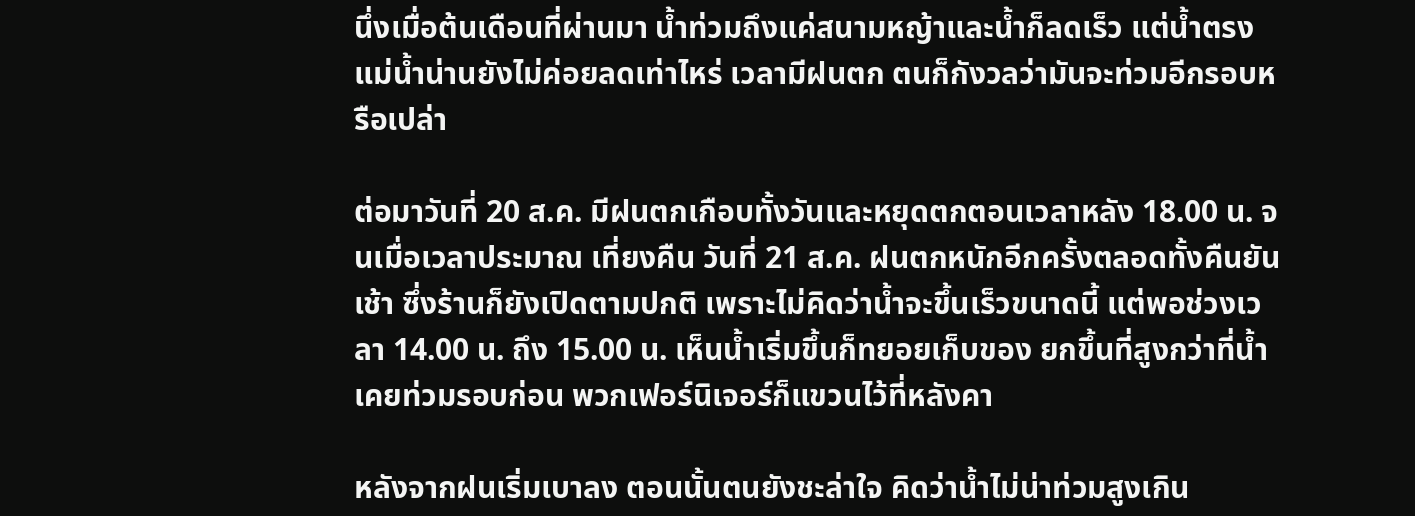นึ่งเมื่อต้นเดือนที่ผ่านมา น้ำท่วมถึงแค่สนามหญ้าและน้ำก็ลดเร็ว แต่น้ำตรงแม่น้ำน่านยังไม่ค่อยลดเท่าไหร่ เวลามีฝนตก ตนก็กังวลว่ามันจะท่วมอีกรอบหรือเปล่า

ต่อมาวันที่ 20 ส.ค. มีฝนตกเกือบทั้งวันและหยุดตกตอนเวลาหลัง 18.00 น. จนเมื่อเวลาประมาณ เที่ยงคืน วันที่ 21 ส.ค. ฝนตกหนักอีกครั้งตลอดทั้งคืนยันเช้า ซึ่งร้านก็ยังเปิดตามปกติ เพราะไม่คิดว่าน้ำจะขึ้นเร็วขนาดนี้ แต่พอช่วงเวลา 14.00 น. ถึง 15.00 น. เห็นน้ำเริ่มขึ้นก็ทยอยเก็บของ ยกขึ้นที่สูงกว่าที่น้ำเคยท่วมรอบก่อน พวกเฟอร์นิเจอร์ก็แขวนไว้ที่หลังคา

หลังจากฝนเริ่มเบาลง ตอนนั้นตนยังชะล่าใจ คิดว่าน้ำไม่น่าท่วมสูงเกิน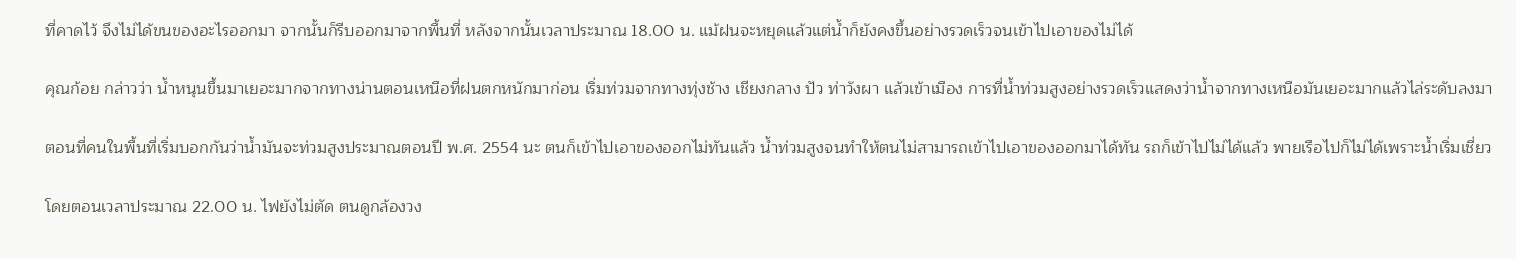ที่คาดไว้ จึงไม่ได้ขนของอะไรออกมา จากนั้นก็รีบออกมาจากพื้นที่ หลังจากนั้นเวลาประมาณ 18.00 น. แม้ฝนจะหยุดแล้วแต่น้ำก็ยังคงขึ้นอย่างรวดเร็วจนเข้าไปเอาของไม่ได้

คุณก้อย กล่าวว่า น้ำหนุนขึ้นมาเยอะมากจากทางน่านตอนเหนือที่ฝนตกหนักมาก่อน เริ่มท่วมจากทางทุ่งช้าง เชียงกลาง ปัว ท่าวังผา แล้วเข้าเมือง การที่น้ำท่วมสูงอย่างรวดเร็วแสดงว่าน้ำจากทางเหนือมันเยอะมากแล้วไล่ระดับลงมา

ตอนที่คนในพื้นที่เริ่มบอกกันว่าน้ำมันจะท่วมสูงประมาณตอนปี พ.ศ. 2554 นะ ตนก็เข้าไปเอาของออกไม่ทันแล้ว น้ำท่วมสูงจนทำให้ตนไม่สามารถเข้าไปเอาของออกมาได้ทัน รถก็เข้าไปไม่ได้แล้ว พายเรือไปก็ไม่ได้เพราะน้ำเริ่มเชี่ยว

โดยตอนเวลาประมาณ 22.00 น. ไฟยังไม่ตัด ตนดูกล้องวง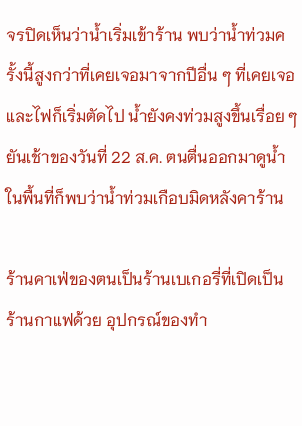จรปิดเห็นว่าน้ำเริ่มเข้าร้าน พบว่าน้ำท่วมครั้งนี้สูงกว่าที่เคยเจอมาจากปีอื่น ๆ ที่เคยเจอ และไฟก็เริ่มตัดไป น้ำยังคงท่วมสูงขึ้นเรื่อย ๆ ยันเช้าของวันที่ 22 ส.ค. ตนตื่นออกมาดูน้ำในพื้นที่ก็พบว่าน้ำท่วมเกือบมิดหลังคาร้าน

ร้านคาเฟ่ของตนเป็นร้านเบเกอรี่ที่เปิดเป็นร้านกาแฟด้วย อุปกรณ์ของทำ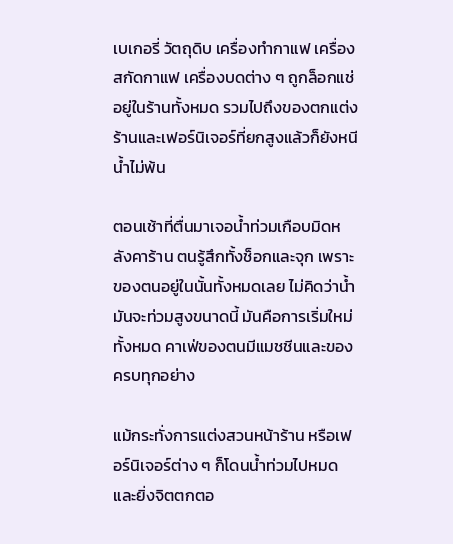เบเกอรี่ วัตถุดิบ เครื่องทำกาแฟ เครื่องสกัดกาแฟ เครื่องบดต่าง ๆ ถูกล็อกแช่อยู่ในร้านทั้งหมด รวมไปถึงของตกแต่งร้านและเฟอร์นิเจอร์ที่ยกสูงแล้วก็ยังหนีน้ำไม่พ้น

ตอนเช้าที่ตื่นมาเจอน้ำท่วมเกือบมิดหลังคาร้าน ตนรู้สึกทั้งช็อกและจุก เพราะของตนอยู่ในนั้นทั้งหมดเลย ไม่คิดว่าน้ำมันจะท่วมสูงขนาดนี้ มันคือการเริ่มใหม่ทั้งหมด คาเฟ่ของตนมีแมชชีนและของครบทุกอย่าง

แม้กระทั่งการแต่งสวนหน้าร้าน หรือเฟอร์นิเจอร์ต่าง ๆ ก็โดนน้ำท่วมไปหมด และยิ่งจิตตกตอ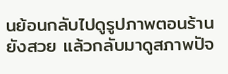นย้อนกลับไปดูรูปภาพตอนร้านยังสวย แล้วกลับมาดูสภาพปัจ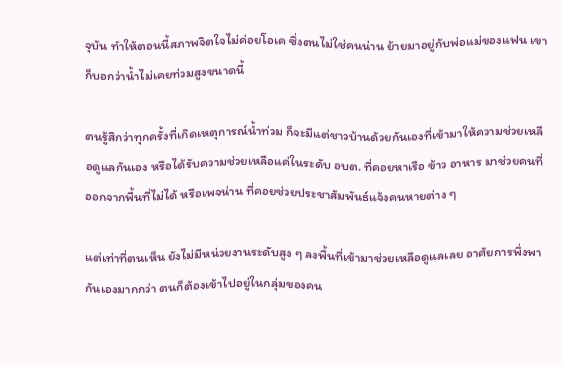จุบัน ทำให้ตอนนี้สภาพจิตใจไม่ค่อยโอเค ซึ่งตนไม่ใช่คนน่าน ย้ายมาอยู่กับพ่อแม่ของแฟน เขาก็บอกว่าน้ำไม่เคยท่วมสูงขนาดนี้

ตนรู้สึกว่าทุกครั้งที่เกิดเหตุการณ์น้ำท่วม ก็จะมีแต่ชาวบ้านด้วยกันเองที่เข้ามาให้ความช่วยเหลือดูแลกันเอง หรือได้รับความช่วยเหลือแค่ในระดับ อบต. ที่คอยหาเรือ ข้าว อาหาร มาช่วยคนที่ออกจากพื้นที่ไม่ได้ หรือเพจน่าน ที่คอยช่วยประชาสัมพันธ์แจ้งคนหายต่าง ๆ

แต่เท่าที่ตนเห็น ยังไม่มีหน่วยงานระดับสูง ๆ ลงพื้นที่เข้ามาช่วยเหลือดูแลเลย อาศัยการพึ่งพากันเองมากกว่า ตนก็ต้องเข้าไปอยู่ในกลุ่มของคน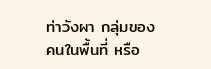ท่าวังผา กลุ่มของคนในพื้นที่ หรือ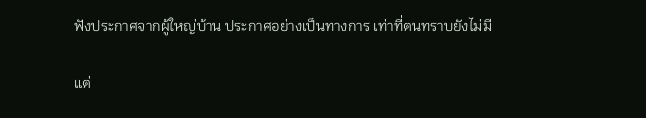ฟังประกาศจากผู้ใหญ่บ้าน ประกาศอย่างเป็นทางการ เท่าที่ตนทราบยังไม่มี

แต่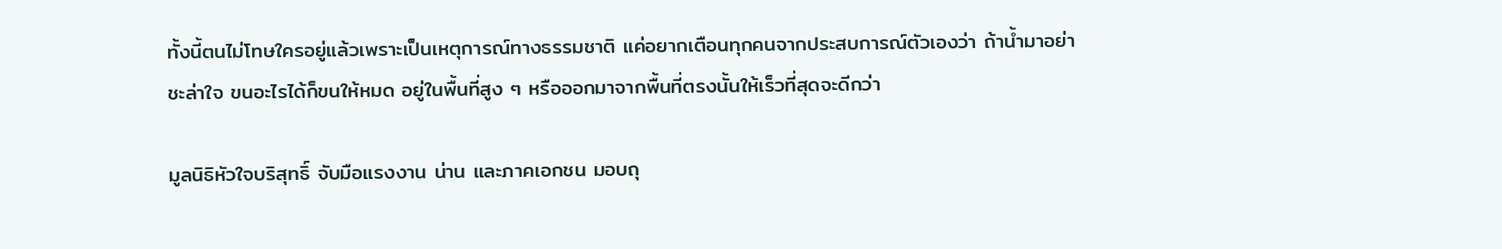ทั้งนี้ตนไม่โทษใครอยู่แล้วเพราะเป็นเหตุการณ์ทางธรรมชาติ แค่อยากเตือนทุกคนจากประสบการณ์ตัวเองว่า ถ้าน้ำมาอย่าชะล่าใจ ขนอะไรได้ก็ขนให้หมด อยู่ในพื้นที่สูง ๆ หรือออกมาจากพื้นที่ตรงนั้นให้เร็วที่สุดจะดีกว่า

มูลนิธิหัวใจบริสุทธิ์ จับมือแรงงาน น่าน และภาคเอกชน มอบถุ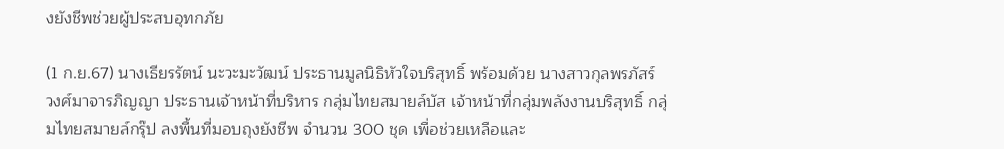งยังชีพช่วยผู้ประสบอุทกภัย

(1 ก.ย.67) นางเธียรรัตน์ นะวะมะวัฒน์ ประธานมูลนิธิหัวใจบริสุทธิ์ พร้อมด้วย นางสาวกุลพรภัสร์ วงศ์มาจารภิญญา ประธานเจ้าหน้าที่บริหาร กลุ่มไทยสมายล์บัส เจ้าหน้าที่กลุ่มพลังงานบริสุทธิ์ กลุ่มไทยสมายล์กรุ๊ป ลงพื้นที่มอบถุงยังชีพ จำนวน 300 ชุด เพื่อช่วยเหลือและ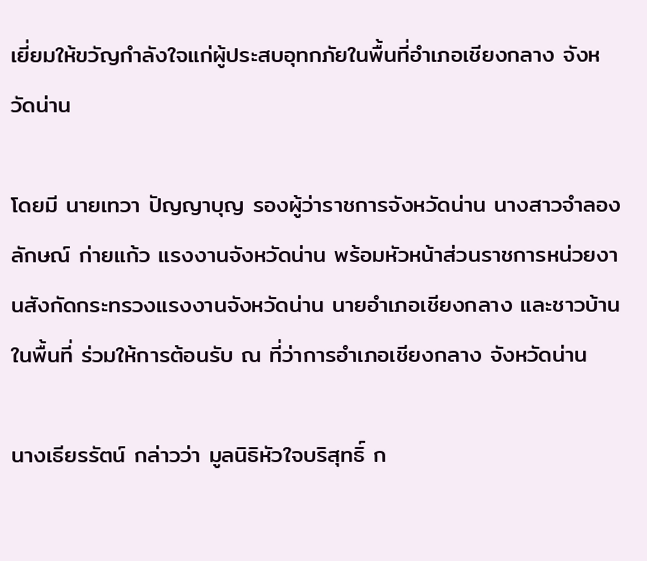เยี่ยมให้ขวัญกำลังใจแก่ผู้ประสบอุทกภัยในพื้นที่อำเภอเชียงกลาง จังหวัดน่าน

โดยมี นายเทวา ปัญญาบุญ รองผู้ว่าราชการจังหวัดน่าน นางสาวจำลองลักษณ์ ก่ายแก้ว แรงงานจังหวัดน่าน พร้อมหัวหน้าส่วนราชการหน่วยงานสังกัดกระทรวงแรงงานจังหวัดน่าน นายอำเภอเชียงกลาง และชาวบ้านในพื้นที่ ร่วมให้การต้อนรับ ณ ที่ว่าการอำเภอเชียงกลาง จังหวัดน่าน

นางเธียรรัตน์ กล่าวว่า มูลนิธิหัวใจบริสุทธิ์ ก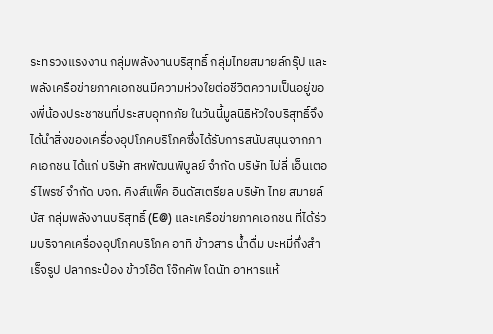ระทรวงแรงงาน กลุ่มพลังงานบริสุทธิ์ กลุ่มไทยสมายล์กรุ๊ป และพลังเครือข่ายภาคเอกชนมีความห่วงใยต่อชีวิตความเป็นอยู่ของพี่น้องประชาชนที่ประสบอุทกภัย ในวันนี้มูลนิธิหัวใจบริสุทธิ์จึงได้นำสิ่งของเครื่องอุปโภคบริโภคซึ่งได้รับการสนับสนุนจากภาคเอกชน ได้แก่ บริษัท สหพัฒนพิบูลย์ จำกัด บริษัท ไบ่ลี่ เอ็นเตอร์ไพรซ์ จำกัด บจก. คิงส์แพ็ค อินดัสเตรียล บริษัท ไทย สมายล์ บัส กลุ่มพลังงานบริสุทธิ์ (E@) และเครือข่ายภาคเอกชน ที่ได้ร่วมบริจาคเครื่องอุปโภคบริโภค อาทิ ข้าวสาร น้ำดื่ม บะหมี่กึ่งสำเร็จรูป ปลากระป๋อง ข้าวโอ๊ต โจ๊กคัพ โดนัท อาหารแห้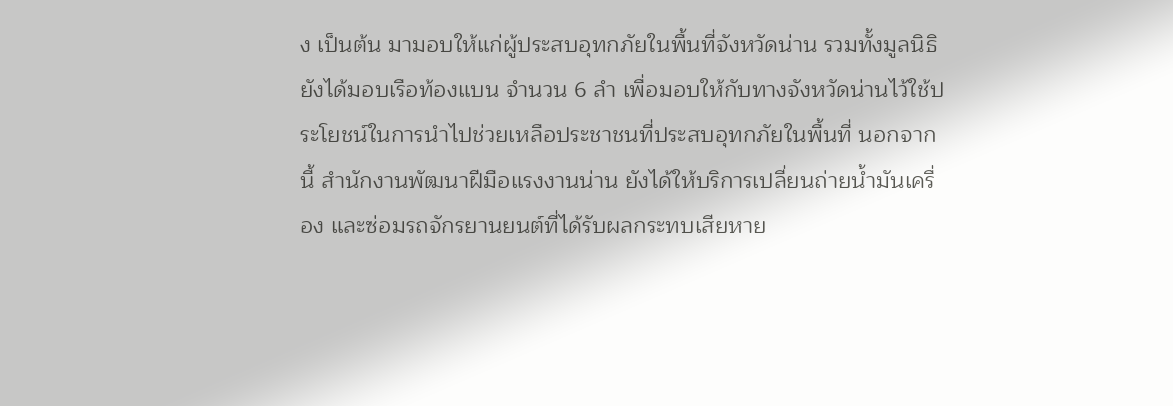ง เป็นต้น มามอบให้แก่ผู้ประสบอุทกภัยในพื้นที่จังหวัดน่าน รวมทั้งมูลนิธิยังได้มอบเรือท้องแบน จำนวน 6 ลำ เพื่อมอบให้กับทางจังหวัดน่านไว้ใช้ประโยชน์ในการนำไปช่วยเหลือประชาชนที่ประสบอุทกภัยในพื้นที่ นอกจากนี้ สำนักงานพัฒนาฝีมือแรงงานน่าน ยังได้ให้บริการเปลี่ยนถ่ายน้ำมันเครื่อง และซ่อมรถจักรยานยนต์ที่ได้รับผลกระทบเสียหาย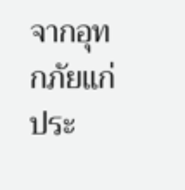จากอุทกภัยแก่ประ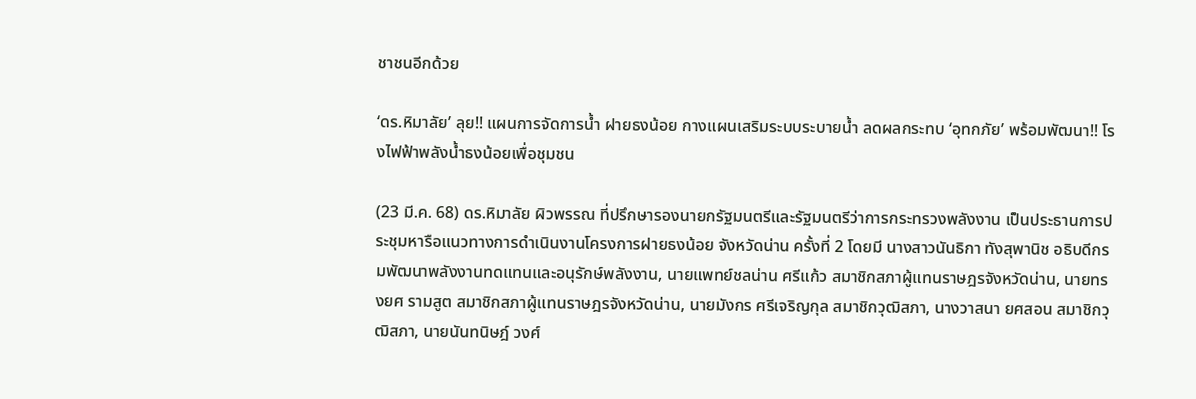ชาชนอีกด้วย

‘ดร.หิมาลัย’ ลุย!! แผนการจัดการน้ำ ฝายธงน้อย กางแผนเสริมระบบระบายน้ำ ลดผลกระทบ ‘อุทกภัย’ พร้อมพัฒนา!! โรงไฟฟ้าพลังน้ำธงน้อยเพื่อชุมชน

(23 มี.ค. 68) ดร.หิมาลัย ผิวพรรณ ที่ปรึกษารองนายกรัฐมนตรีและรัฐมนตรีว่าการกระทรวงพลังงาน เป็นประธานการประชุมหารือแนวทางการดำเนินงานโครงการฝายธงน้อย จังหวัดน่าน ครั้งที่ 2 โดยมี นางสาวนันธิกา ทังสุพานิช อธิบดีกรมพัฒนาพลังงานทดแทนและอนุรักษ์พลังงาน, นายแพทย์ชลน่าน ศรีแก้ว สมาชิกสภาผู้แทนราษฎรจังหวัดน่าน, นายทรงยศ รามสูต สมาชิกสภาผู้แทนราษฎรจังหวัดน่าน, นายมังกร ศรีเจริญกุล สมาชิกวุฒิสภา, นางวาสนา ยศสอน สมาชิกวุฒิสภา, นายนันทนิษฎ์ วงศ์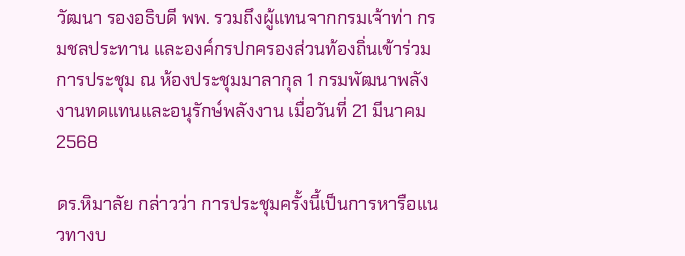วัฒนา รองอธิบดี พพ. รวมถึงผู้แทนจากกรมเจ้าท่า กรมชลประทาน และองค์กรปกครองส่วนท้องถิ่นเข้าร่วมการประชุม ณ ห้องประชุมมาลากุล 1 กรมพัฒนาพลังงานทดแทนและอนุรักษ์พลังงาน เมื่อวันที่ 21 มีนาคม 2568

ดร.หิมาลัย กล่าวว่า การประชุมครั้งนี้เป็นการหารือแนวทางบ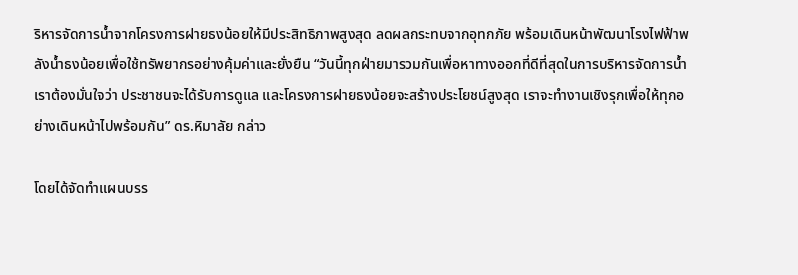ริหารจัดการน้ำจากโครงการฝายธงน้อยให้มีประสิทธิภาพสูงสุด ลดผลกระทบจากอุทกภัย พร้อมเดินหน้าพัฒนาโรงไฟฟ้าพลังน้ำธงน้อยเพื่อใช้ทรัพยากรอย่างคุ้มค่าและยั่งยืน “วันนี้ทุกฝ่ายมารวมกันเพื่อหาทางออกที่ดีที่สุดในการบริหารจัดการน้ำ เราต้องมั่นใจว่า ประชาชนจะได้รับการดูแล และโครงการฝายธงน้อยจะสร้างประโยชน์สูงสุด เราจะทำงานเชิงรุกเพื่อให้ทุกอย่างเดินหน้าไปพร้อมกัน” ดร.หิมาลัย กล่าว

โดยได้จัดทำแผนบรร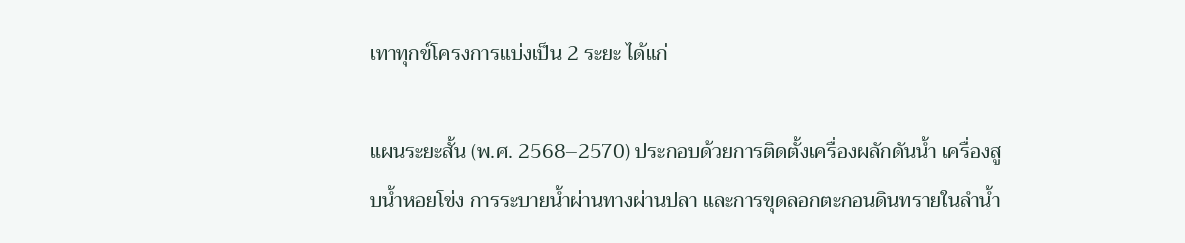เทาทุกข์โครงการแบ่งเป็น 2 ระยะ ได้แก่

แผนระยะสั้น (พ.ศ. 2568–2570) ประกอบด้วยการติดตั้งเครื่องผลักดันน้ำ เครื่องสูบน้ำหอยโข่ง การระบายน้ำผ่านทางผ่านปลา และการขุดลอกตะกอนดินทรายในลำน้ำ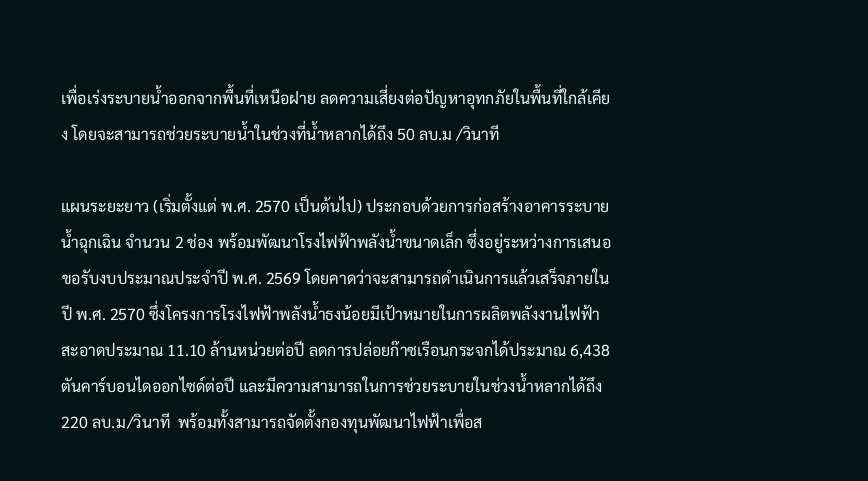เพื่อเร่งระบายน้ำออกจากพื้นที่เหนือฝาย ลดความเสี่ยงต่อปัญหาอุทกภัยในพื้นที่ใกล้เคียง โดยจะสามารถช่วยระบายน้ำในช่วงที่น้ำหลากได้ถึง 50 ลบ.ม /วินาที

แผนระยะยาว (เริ่มตั้งแต่ พ.ศ. 2570 เป็นต้นไป) ประกอบด้วยการก่อสร้างอาคารระบายน้ำฉุกเฉิน จำนวน 2 ช่อง พร้อมพัฒนาโรงไฟฟ้าพลังน้ำขนาดเล็ก ซึ่งอยู่ระหว่างการเสนอขอรับงบประมาณประจำปี พ.ศ. 2569 โดยคาดว่าจะสามารถดำเนินการแล้วเสร็จภายในปี พ.ศ. 2570 ซึ่งโครงการโรงไฟฟ้าพลังน้ำธงน้อยมีเป้าหมายในการผลิตพลังงานไฟฟ้าสะอาดประมาณ 11.10 ล้านหน่วยต่อปี ลดการปล่อยก๊าซเรือนกระจกได้ประมาณ 6,438 ตันคาร์บอนไดออกไซด์ต่อปี และมีความสามารถในการช่วยระบายในช่วงน้ำหลากได้ถึง 220 ลบ.ม/วินาที  พร้อมทั้งสามารถจัดตั้งกองทุนพัฒนาไฟฟ้าเพื่อส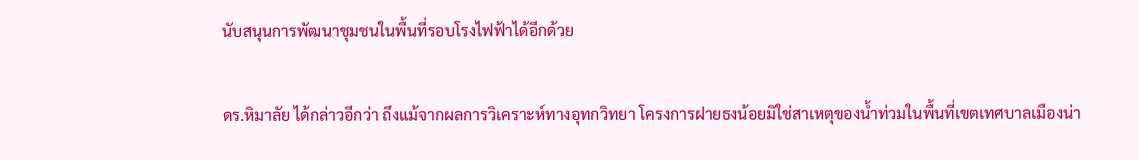นับสนุนการพัฒนาชุมชนในพื้นที่รอบโรงไฟฟ้าได้อีกด้วย

ดร.หิมาลัย ได้กล่าวอีกว่า ถึงแม้จากผลการวิเคราะห์ทางอุทกวิทยา โครงการฝายธงน้อยมิใช่สาเหตุของน้ำท่วมในพื้นที่เขตเทศบาลเมืองน่า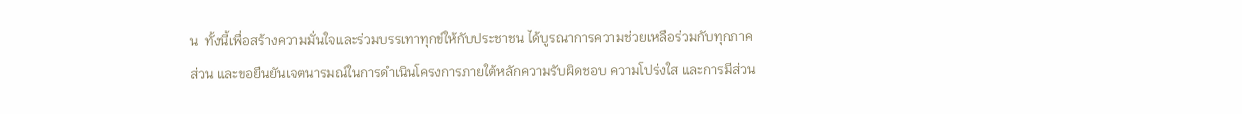น  ทั้งนี้เพื่อสร้างความมั่นใจและร่วมบรรเทาทุกข์ให้กับประชาชน ได้บูรณาการความช่วยเหลือร่วมกับทุกภาคส่วน และขอยืนยันเจตนารมณ์ในการดำเนินโครงการภายใต้หลักความรับผิดชอบ ความโปร่งใส และการมีส่วน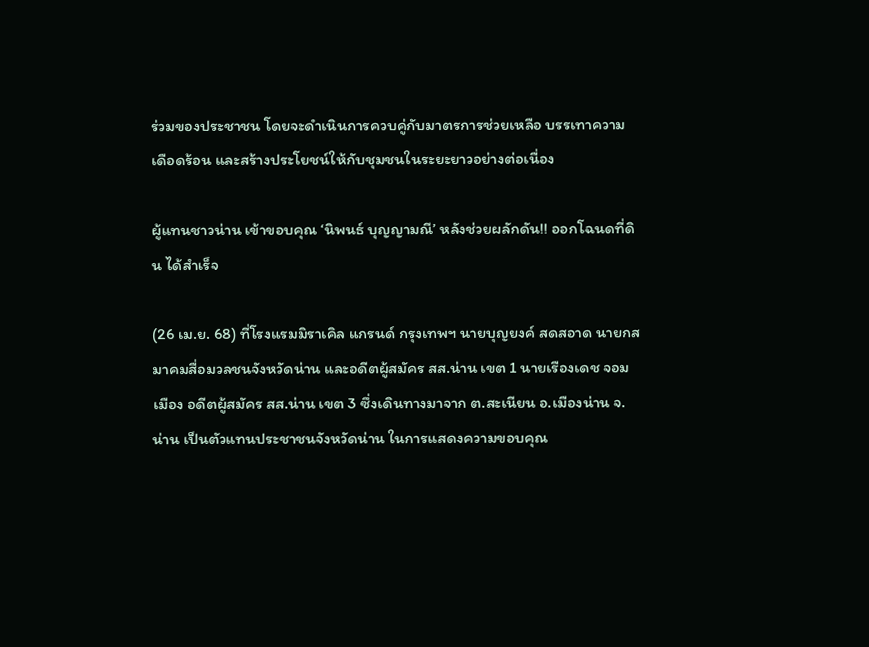ร่วมของประชาชน โดยจะดำเนินการควบคู่กับมาตรการช่วยเหลือ บรรเทาความเดือดร้อน และสร้างประโยชน์ให้กับชุมชนในระยะยาวอย่างต่อเนื่อง

ผู้แทนชาวน่าน เข้าขอบคุณ ‘นิพนธ์ บุญญามณี’ หลังช่วยผลักดัน!! ออกโฉนดที่ดิน ได้สำเร็จ

(26 เม.ย. 68) ที่โรงแรมมิราเคิล แกรนด์ กรุงเทพฯ นายบุญยงค์ สดสอาด นายกสมาคมสื่อมวลชนจังหวัดน่าน และอดีตผู้สมัคร สส.น่าน เขต 1 นายเรืองเดช จอมเมือง อดีตผู้สมัคร สส.น่าน เขต 3 ซึ่งเดินทางมาจาก ต.สะเนียน อ.เมืองน่าน จ.น่าน เป็นตัวแทนประชาชนจังหวัดน่าน ในการแสดงความขอบคุณ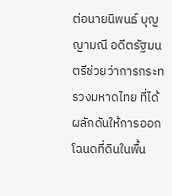ต่อนายนิพนธ์ บุญญามณี อดีตรัฐมนตรีช่วยว่าการกระทรวงมหาดไทย ที่ได้ผลักดันให้การออกโฉนดที่ดินในพื้น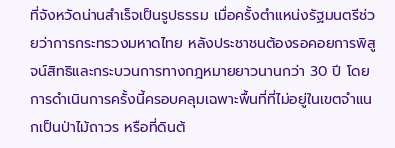ที่จังหวัดน่านสำเร็จเป็นรูปธรรม เมื่อครั้งตำแหน่งรัฐมนตรีช่วยว่าการกระทรวงมหาดไทย หลังประชาชนต้องรอคอยการพิสูจน์สิทธิและกระบวนการทางกฎหมายยาวนานกว่า 30 ปี โดยการดำเนินการครั้งนี้ครอบคลุมเฉพาะพื้นที่ที่ไม่อยู่ในเขตจำแนกเป็นป่าไม้ถาวร หรือที่ดินต้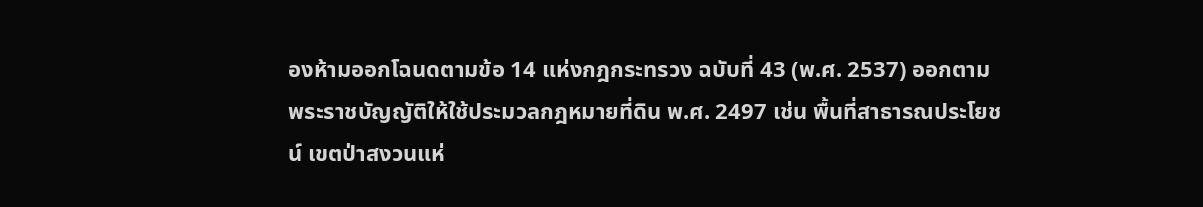องห้ามออกโฉนดตามข้อ 14 แห่งกฎกระทรวง ฉบับที่ 43 (พ.ศ. 2537) ออกตามพระราชบัญญัติให้ใช้ประมวลกฎหมายที่ดิน พ.ศ. 2497 เช่น พื้นที่สาธารณประโยชน์ เขตป่าสงวนแห่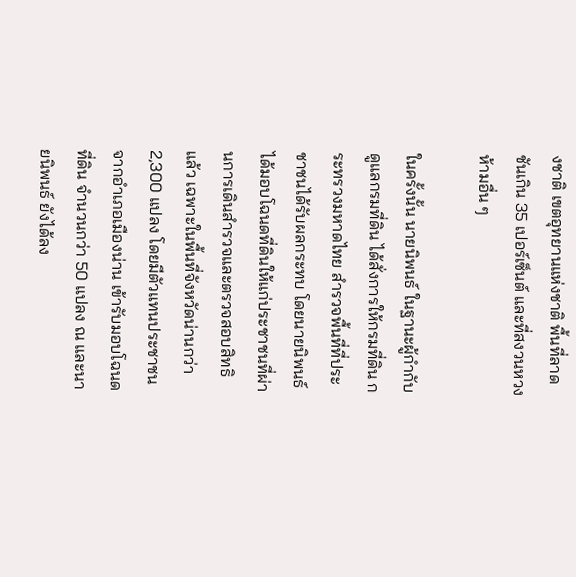งชาติ เขตอุทยานแห่งชาติ พื้นที่ลาดชันเกิน 35 เปอร์เซ็นต์ และที่สงวนหวงห้ามอื่น ๆ

ในครั้งนั้น นายนิพนธ์ ในฐานะผู้กำกับดูแลกรมที่ดิน ได้สั่งการให้กรมที่ดิน กระทรวงมหาดไทย สำรวจพื้นที่ที่ประชาชนได้รับผลกระทบ โดยนายนิพนธ์ ได้มอบโฉนดที่ดินให้แก่ประชาชนที่ผ่านการเดินสำรวจและตรวจสอบสิทธิแล้ว เฉพาะในพื้นที่จังหวัดน่านกว่า 2,300 แปลง โดยมีตัวแทนประชาชนจากอำเภอเมืองน่าน เข้ารับมอบโฉนดที่ดิน จำนวนกว่า 50 แปลง ณ และนายนิพนธ์ ยังได้ลง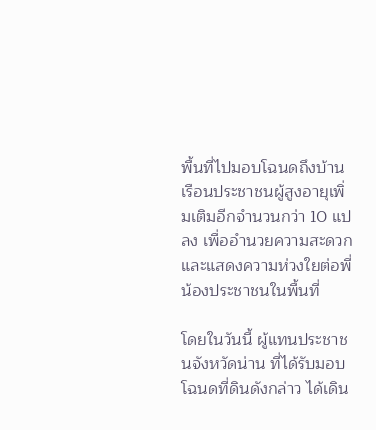พื้นที่ไปมอบโฉนดถึงบ้านเรือนประชาชนผู้สูงอายุเพิ่มเติมอีกจำนวนกว่า 10 แปลง เพื่ออำนวยความสะดวกและแสดงความห่วงใยต่อพี่น้องประชาชนในพื้นที่

โดยในวันนี้ ผู้แทนประชาชนจังหวัดน่าน ที่ได้รับมอบโฉนดที่ดินดังกล่าว ได้เดิน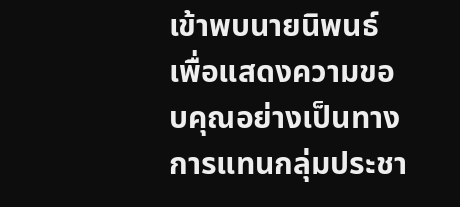เข้าพบนายนิพนธ์ เพื่อแสดงความขอบคุณอย่างเป็นทางการแทนกลุ่มประชา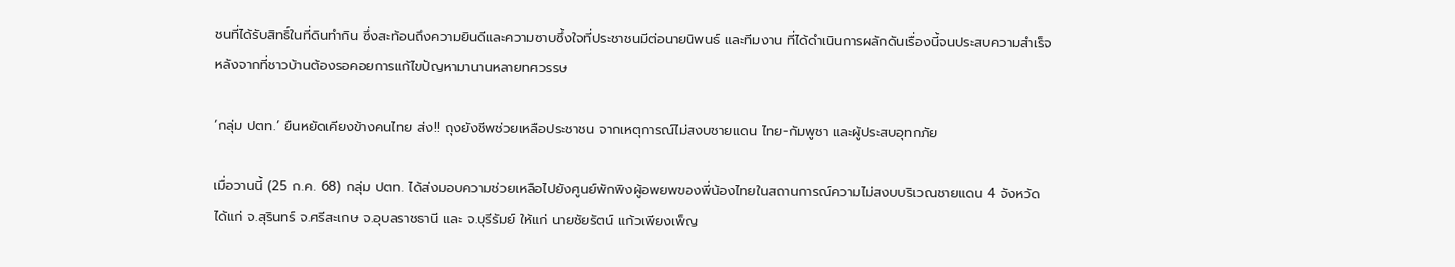ชนที่ได้รับสิทธิ์ในที่ดินทำกิน ซึ่งสะท้อนถึงความยินดีและความซาบซึ้งใจที่ประชาชนมีต่อนายนิพนธ์ และทีมงาน ที่ได้ดำเนินการผลักดันเรื่องนี้จนประสบความสำเร็จ หลังจากที่ชาวบ้านต้องรอคอยการแก้ไขปัญหามานานหลายทศวรรษ

‘กลุ่ม ปตท.’ ยืนหยัดเคียงข้างคนไทย ส่ง!! ถุงยังชีพช่วยเหลือประชาชน จากเหตุการณ์ไม่สงบชายแดน ไทย-กัมพูชา และผู้ประสบอุทกภัย

เมื่อวานนี้ (25 ก.ค. 68) กลุ่ม ปตท. ได้ส่งมอบความช่วยเหลือไปยังศูนย์พักพิงผู้อพยพของพี่น้องไทยในสถานการณ์ความไม่สงบบริเวณชายแดน 4 จังหวัด ได้แก่ จ.สุรินทร์ จ.ศรีสะเกษ จ.อุบลราชธานี และ จ.บุรีรัมย์ ให้แก่ นายชัยรัตน์ แก้วเพียงเพ็ญ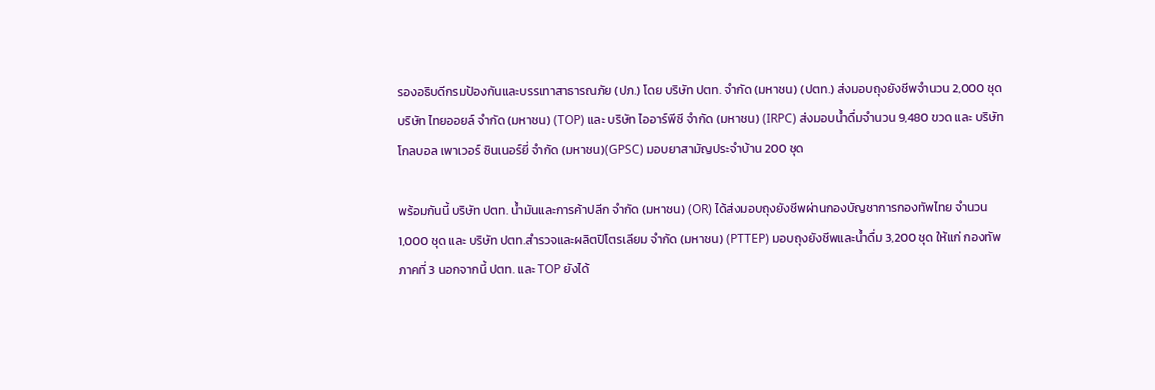รองอธิบดีกรมป้องกันและบรรเทาสาธารณภัย (ปภ.) โดย บริษัท ปตท. จำกัด (มหาชน) (ปตท.) ส่งมอบถุงยังชีพจำนวน 2,000 ชุด บริษัท ไทยออยล์ จำกัด (มหาชน) (TOP) และ บริษัท ไออาร์พีซี จำกัด (มหาชน) (IRPC) ส่งมอบน้ำดื่มจำนวน 9,480 ขวด และ บริษัท โกลบอล เพาเวอร์ ซินเนอร์ยี่ จำกัด (มหาชน)(GPSC) มอบยาสามัญประจำบ้าน 200 ชุด

พร้อมกันนี้ บริษัท ปตท. น้ำมันและการค้าปลีก จำกัด (มหาชน) (OR) ได้ส่งมอบถุงยังชีพผ่านกองบัญชาการกองทัพไทย จำนวน 1,000 ชุด และ บริษัท ปตท.สำรวจและผลิตปิโตรเลียม จำกัด (มหาชน) (PTTEP) มอบถุงยังชีพและน้ำดื่ม 3,200 ชุด ให้แก่ กองทัพภาคที่ 3 นอกจากนี้ ปตท. และ TOP ยังได้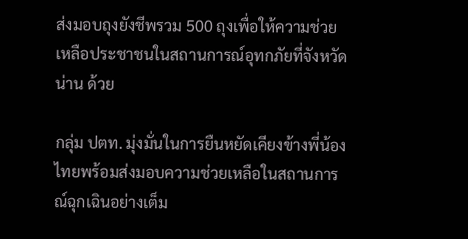ส่งมอบถุงยังชีพรวม 500 ถุงเพื่อให้ความช่วยเหลือประชาชนในสถานการณ์อุทกภัยที่จังหวัดน่าน ด้วย

กลุ่ม ปตท. มุ่งมั่นในการยืนหยัดเคียงข้างพี่น้องไทยพร้อมส่งมอบความช่วยเหลือในสถานการณ์ฉุกเฉินอย่างเต็ม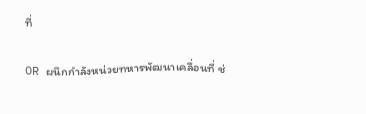ที่

OR ผนึกกำลังหน่วยทหารพัฒนาเคลื่อนที่ ช่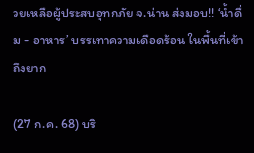วยเหลือผู้ประสบอุทกภัย จ.น่าน ส่งมอบ!! ‘น้ำดื่ม - อาหาร’ บรรเทาความเดือดร้อน ในพื้นที่เข้าถึงยาก

(27 ก.ค. 68) บริ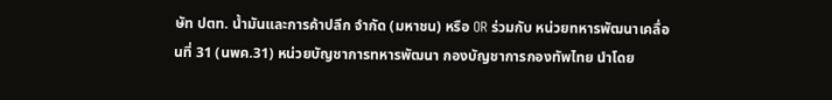ษัท ปตท. น้ำมันและการค้าปลีก จำกัด (มหาชน) หรือ OR ร่วมกับ หน่วยทหารพัฒนาเคลื่อนที่ 31 (นพค.31) หน่วยบัญชาการทหารพัฒนา กองบัญชาการกองทัพไทย นำโดย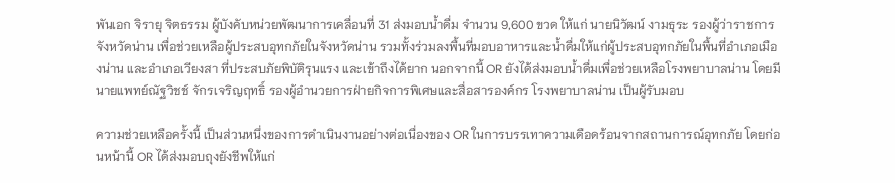พันเอก จิรายุ จิตธรรม ผู้บังคับหน่วยพัฒนาการเคลื่อนที่ 31 ส่งมอบน้ำดื่ม จำนวน 9,600 ขวด ให้แก่ นายนิวัฒน์ งามธุระ รองผู้ว่าราชการจังหวัดน่าน เพื่อช่วยเหลือผู้ประสบอุทกภัยในจังหวัดน่าน รวมทั้งร่วมลงพื้นที่มอบอาหารและน้ำดื่มให้แก่ผู้ประสบอุทกภัยในพื้นที่อำเภอเมืองน่าน และอำเภอเวียงสา ที่ประสบภัยพิบัติรุนแรง และเข้าถึงได้ยาก นอกจากนี้ OR ยังได้ส่งมอบน้ำดื่มเพื่อช่วยเหลือโรงพยาบาลน่าน โดยมี นายแพทย์ณัฐวิชช์ จักรเจริญฤทธิ์ รองผู้อำนวยการฝ่ายกิจการพิเศษและสื่อสารองค์กร โรงพยาบาลน่าน เป็นผู้รับมอบ

ความช่วยเหลือครั้งนี้ เป็นส่วนหนึ่งของการดำเนินงานอย่างต่อเนื่องของ OR ในการบรรเทาความเดือดร้อนจากสถานการณ์อุทกภัย โดยก่อนหน้านี้ OR ได้ส่งมอบถุงยังชีพให้แก่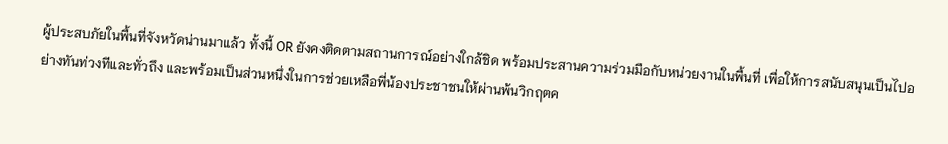ผู้ประสบภัยในพื้นที่จังหวัดน่านมาแล้ว ทั้งนี้ OR ยังคงติดตามสถานการณ์อย่างใกล้ชิด พร้อมประสานความร่วมมือกับหน่วยงานในพื้นที่ เพื่อให้การสนับสนุนเป็นไปอย่างทันท่วงทีและทั่วถึง และพร้อมเป็นส่วนหนึ่งในการช่วยเหลือพี่น้องประชาชนให้ผ่านพ้นวิกฤตค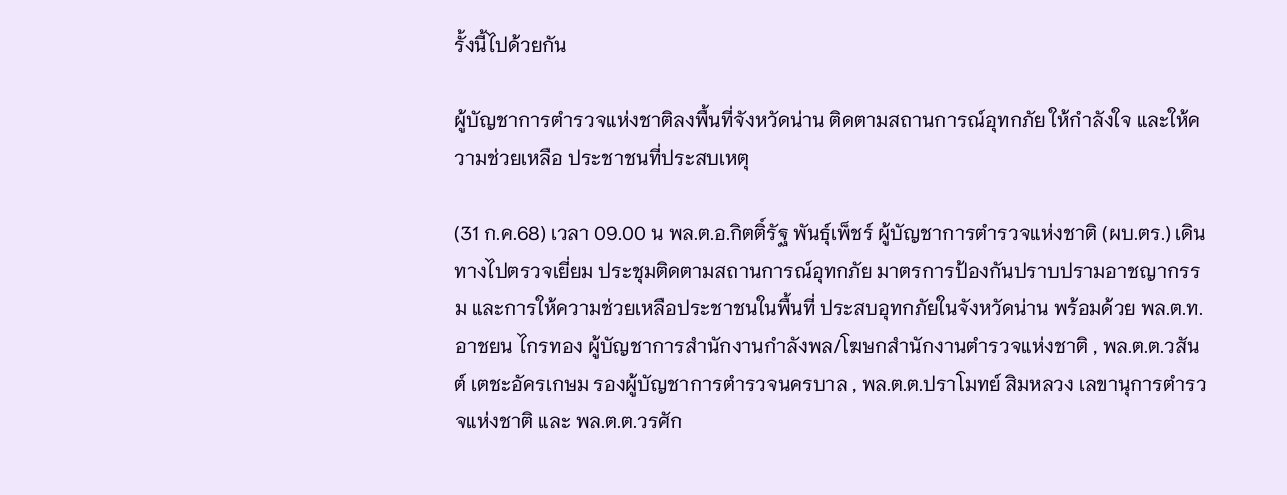รั้งนี้ไปด้วยกัน

ผู้บัญชาการตำรวจแห่งชาติลงพื้นที่จังหวัดน่าน ติดตามสถานการณ์อุทกภัย ให้กำลังใจ และให้ความช่วยเหลือ ประชาชนที่ประสบเหตุ

(31 ก.ค.68) เวลา 09.00 น พล.ต.อ.กิตติ์รัฐ พันธุ์เพ็ชร์ ผู้บัญชาการตำรวจแห่งชาติ (ผบ.ตร.) เดินทางไปตรวจเยี่ยม ประชุมติดตามสถานการณ์อุทกภัย มาตรการป้องกันปราบปรามอาชญากรรม และการให้ความช่วยเหลือประชาชนในพื้นที่ ประสบอุทกภัยในจังหวัดน่าน พร้อมด้วย พล.ต.ท.อาชยน ไกรทอง ผู้บัญชาการสำนักงานกำลังพล/โฆษกสำนักงานตำรวจแห่งชาติ , พล.ต.ต.วสันต์ เตชะอัครเกษม รองผู้บัญชาการตำรวจนครบาล , พล.ต.ต.ปราโมทย์ สิมหลวง เลขานุการตำรวจแห่งชาติ และ พล.ต.ต.วรศัก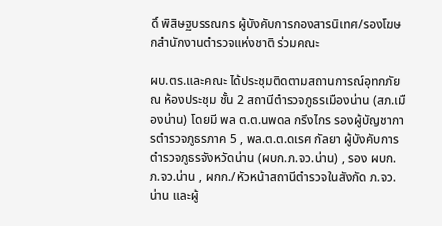ดิ์ พิสิษฐบรรณกร ผู้บังคับการกองสารนิเทศ/รองโฆษกสำนักงานตำรวจแห่งชาติ ร่วมคณะ

ผบ.ตร.และคณะ ได้ประชุมติดตามสถานการณ์อุทกภัย ณ ห้องประชุม ชั้น 2 สถานีตำรวจภูธรเมืองน่าน (สภ.เมืองน่าน) โดยมี พล ต.ต.นพดล กรึงไกร รองผู้บัญชาการตำรวจภูธรภาค 5 , พล.ต.ต.ดเรศ กัลยา ผู้บังคับการตำรวจภูธรจังหวัดน่าน (ผบก.ภ.จว.น่าน) , รอง ผบก.ภ.จว.น่าน , ผกก./หัวหน้าสถานีตำรวจในสังกัด ภ.จว.น่าน และผู้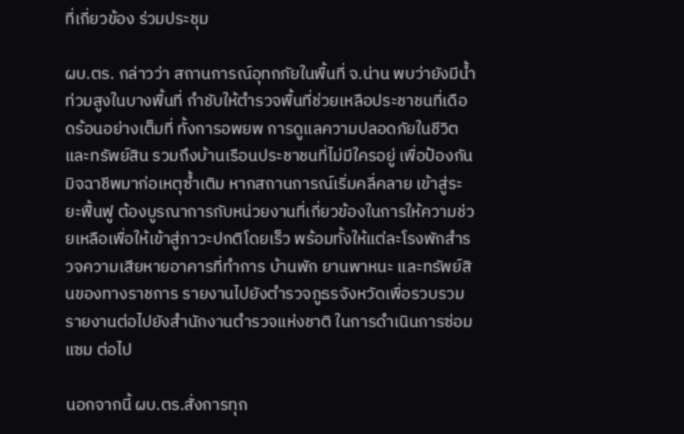ที่เกี่ยวข้อง ร่วมประชุม

ผบ.ตร. กล่าวว่า สถานการณ์อุทกภัยในพื้นที่ จ.น่าน พบว่ายังมีน้ำท่วมสูงในบางพื้นที่ กำชับให้ตำรวจพื้นที่ช่วยเหลือประชาชนที่เดือดร้อนอย่างเต็มที่ ทั้งการอพยพ การดูแลความปลอดภัยในชีวิตและทรัพย์สิน รวมถึงบ้านเรือนประชาชนที่ไม่มีใครอยู่ เพื่อป้องกันมิจฉาชีพมาก่อเหตุซ้ำเติม หากสถานการณ์เริ่มคลี่คลาย เข้าสู่ระยะฟื้นฟู ต้องบูรณาการกับหน่วยงานที่เกี่ยวข้องในการให้ความช่วยเหลือเพื่อให้เข้าสู่ภาวะปกติโดยเร็ว พร้อมทั้งให้แต่ละโรงพักสำรวจความเสียหายอาคารที่ทำการ บ้านพัก ยานพาหนะ และทรัพย์สินของทางราชการ รายงานไปยังตำรวจภูธรจังหวัดเพื่อรวบรวมรายงานต่อไปยังสำนักงานตำรวจแห่งชาติ ในการดำเนินการซ่อมแซม ต่อไป

นอกจากนี้ ผบ.ตร.สั่งการทุก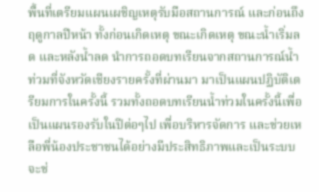พื้นที่เตรียมแผนเผชิญเหตุรับมือสถานการณ์ และก่อนถึงฤดูกาลปีหน้า ทั้งก่อนเกิดเหตุ ขณะเกิดเหตุ ขณะน้ำเริ่มลด และหลังน้ำลด นำการถอดบทเรียนจากสถานการณ์น้ำท่วมที่จังหวัดเชียงรายครั้งที่ผ่านมา มาเป็นแผนปฏิบัติเตรียมการในครั้งนี้ รวมทั้งถอดบทเรียนน้ำท่วมในครั้งนี้เพื่อเป็นแผนรองรับในปีต่อๆไป เพื่อบริหารจัดการ และช่วยเหลือพี่น้องประชาชนได้อย่างมีประสิทธิภาพและเป็นระบบ จะช่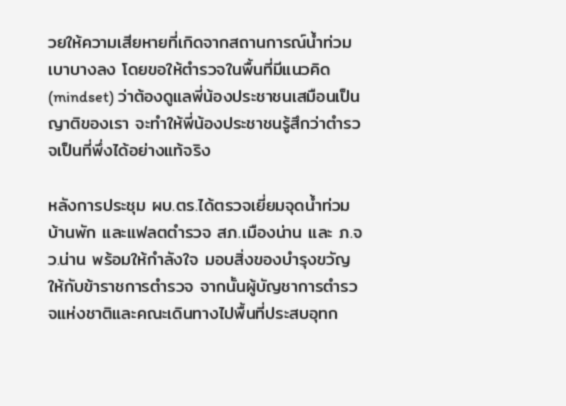วยให้ความเสียหายที่เกิดจากสถานการณ์น้ำท่วมเบาบางลง โดยขอให้ตำรวจในพื้นที่มีแนวคิด (mindset) ว่าต้องดูแลพี่น้องประชาชนเสมือนเป็นญาติของเรา จะทำให้พี่น้องประชาชนรู้สึกว่าตำรวจเป็นที่พึ่งได้อย่างแท้จริง

หลังการประชุม ผบ.ตร.ได้ตรวจเยี่ยมจุดน้ำท่วมบ้านพัก และแฟลตตำรวจ สภ.เมืองน่าน และ ภ.จว.น่าน พร้อมให้กำลังใจ มอบสิ่งของบำรุงขวัญให้กับข้าราชการตำรวจ จากนั้นผู้บัญชาการตำรวจแห่งชาติและคณะเดินทางไปพื้นที่ประสบอุทก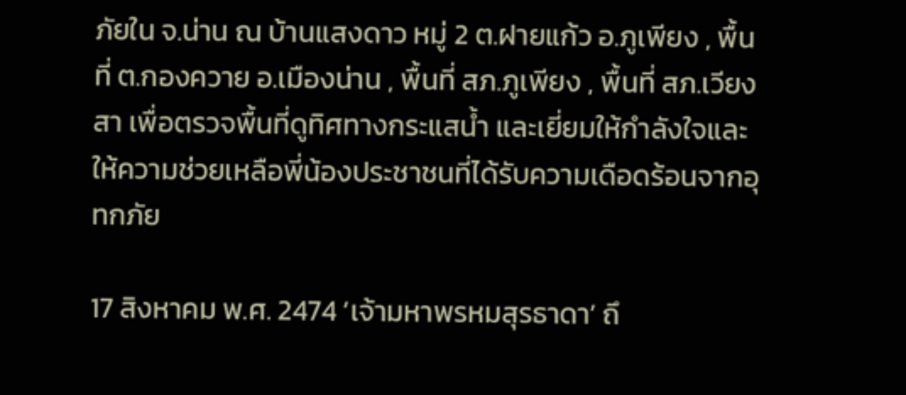ภัยใน จ.น่าน ณ บ้านแสงดาว หมู่ 2 ต.ฝายแก้ว อ.ภูเพียง , พื้นที่ ต.กองควาย อ.เมืองน่าน , พื้นที่ สภ.ภูเพียง , พื้นที่ สภ.เวียงสา เพื่อตรวจพื้นที่ดูทิศทางกระแสน้ำ และเยี่ยมให้กำลังใจและให้ความช่วยเหลือพี่น้องประชาชนที่ได้รับความเดือดร้อนจากอุทกภัย

17 สิงหาคม พ.ศ. 2474 ‘เจ้ามหาพรหมสุรธาดา’ ถึ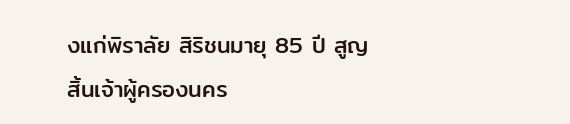งแก่พิราลัย สิริชนมายุ 85 ปี สูญสิ้นเจ้าผู้ครองนคร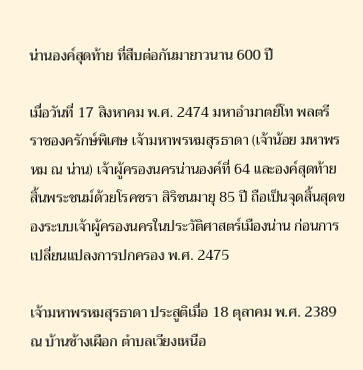น่านองค์สุดท้าย ที่สืบต่อกันมายาวนาน 600 ปี

เมื่อวันที่ 17 สิงหาคม พ.ศ. 2474 มหาอำมาตย์โท พลตรี ราชองครักษ์พิเศษ เจ้ามหาพรหมสุรธาดา (เจ้าน้อย มหาพรหม ณ น่าน) เจ้าผู้ครองนครน่านองค์ที่ 64 และองค์สุดท้าย สิ้นพระชนม์ด้วยโรคชรา สิริชนมายุ 85 ปี ถือเป็นจุดสิ้นสุดของระบบเจ้าผู้ครองนครในประวัติศาสตร์เมืองน่าน ก่อนการเปลี่ยนแปลงการปกครอง พ.ศ. 2475

เจ้ามหาพรหมสุรธาดา ประสูติเมื่อ 18 ตุลาคม พ.ศ. 2389 ณ บ้านช้างเผือก ตำบลเวียงเหนือ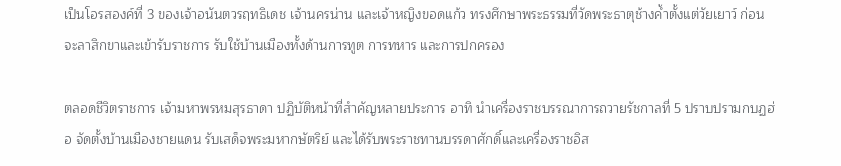เป็นโอรสองค์ที่ 3 ของเจ้าอนันตวรฤทธิเดช เจ้านครน่าน และเจ้าหญิงขอดแก้ว ทรงศึกษาพระธรรมที่วัดพระธาตุช้างค้ำตั้งแต่วัยเยาว์ ก่อนจะลาสิกขาและเข้ารับราชการ รับใช้บ้านเมืองทั้งด้านการทูต การทหาร และการปกครอง

ตลอดชีวิตราชการ เจ้ามหาพรหมสุรธาดา ปฏิบัติหน้าที่สำคัญหลายประการ อาทิ นำเครื่องราชบรรณาการถวายรัชกาลที่ 5 ปราบปรามกบฏฮ่อ จัดตั้งบ้านเมืองชายแดน รับเสด็จพระมหากษัตริย์ และได้รับพระราชทานบรรดาศักดิ์และเครื่องราชอิส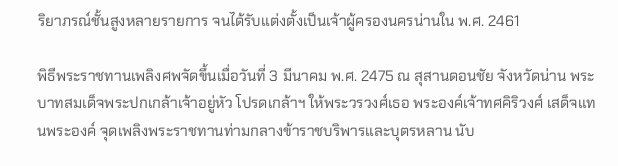ริยาภรณ์ชั้นสูงหลายรายการ จนได้รับแต่งตั้งเป็นเจ้าผู้ครองนครน่านใน พ.ศ. 2461

พิธีพระราชทานเพลิงศพจัดขึ้นเมื่อวันที่ 3 มีนาคม พ.ศ. 2475 ณ สุสานดอนชัย จังหวัดน่าน พระบาทสมเด็จพระปกเกล้าเจ้าอยู่หัว โปรดเกล้าฯ ให้พระวรวงศ์เธอ พระองค์เจ้าทศคิริวงศ์ เสด็จแทนพระองค์ จุดเพลิงพระราชทานท่ามกลางข้าราชบริพารและบุตรหลาน นับ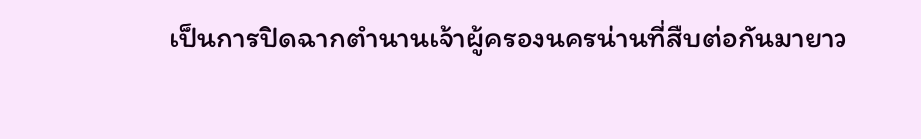เป็นการปิดฉากตำนานเจ้าผู้ครองนครน่านที่สืบต่อกันมายาว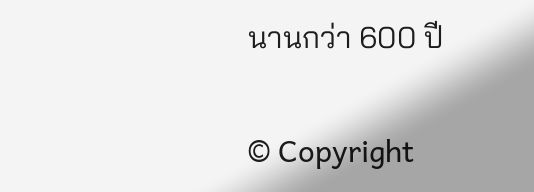นานกว่า 600 ปี


© Copyright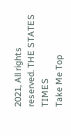2021, All rights reserved. THE STATES TIMES
Take Me Top